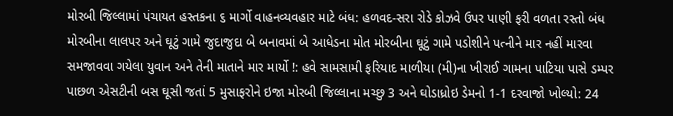મોરબી જિલ્લામાં પંચાયત હસ્તકના ૬ માર્ગો વાહનવ્યવહાર માટે બંધ: હળવદ-સરા રોડે કોઝવે ઉપર પાણી ફરી વળતા રસ્તો બંધ મોરબીના લાલપર અને ઘૂટું ગામે જુદાજુદા બે બનાવમાં બે આધેડના મોત મોરબીના ઘૂટું ગામે પડોશીને પત્નીને માર નહીં મારવા સમજાવવા ગયેલા યુવાન અને તેની માતાને માર માર્યો !: હવે સામસામી ફરિયાદ માળીયા (મી)ના ખીરાઈ ગામના પાટિયા પાસે ડમ્પર પાછળ એસટીની બસ ઘૂસી જતાં 5 મુસાફરોને ઇજા મોરબી જિલ્લાના મચ્છુ 3 અને ઘોડાધ્રોઇ ડેમનો 1-1 દરવાજો ખોલ્યો: 24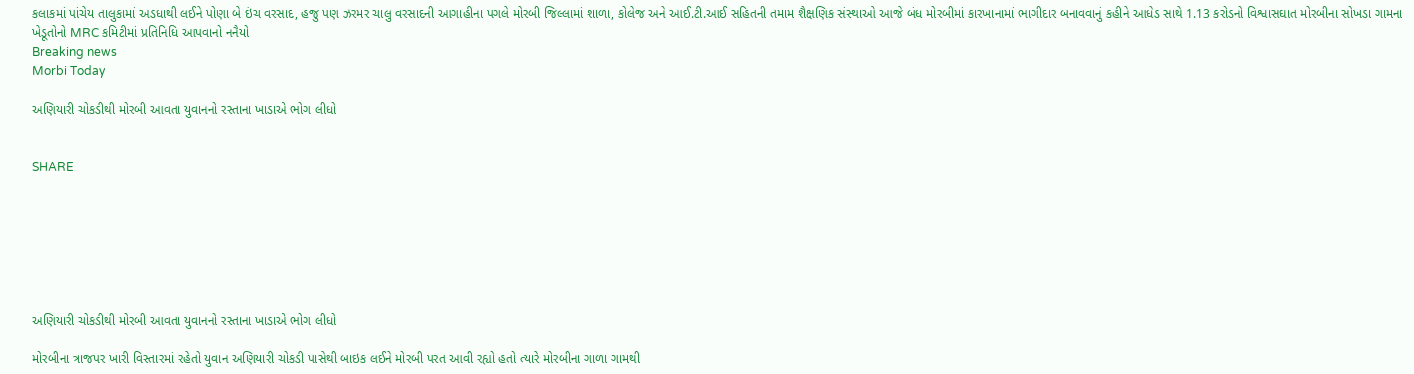કલાકમાં પાંચેય તાલુકામાં અડધાથી લઈને પોણા બે ઇંચ વરસાદ, હજુ પણ ઝરમર ચાલુ વરસાદની આગાહીના પગલે મોરબી જિલ્લામાં શાળા, કોલેજ અને આઈ.ટી.આઈ સહિતની તમામ શૈક્ષણિક સંસ્થાઓ આજે બંધ મોરબીમાં કારખાનામાં ભાગીદાર બનાવવાનું કહીને આધેડ સાથે 1.13 કરોડનો વિશ્વાસઘાત મોરબીના સોખડા ગામના ખેડૂતોનો MRC કમિટીમાં પ્રતિનિધિ આપવાનો નનૈયો
Breaking news
Morbi Today

અણિયારી ચોકડીથી મોરબી આવતા યુવાનનો રસ્તાના ખાડાએ ભોગ લીધો


SHARE







અણિયારી ચોકડીથી મોરબી આવતા યુવાનનો રસ્તાના ખાડાએ ભોગ લીધો

મોરબીના ત્રાજપર ખારી વિસ્તારમાં રહેતો યુવાન અણિયારી ચોકડી પાસેથી બાઇક લઈને મોરબી પરત આવી રહ્યો હતો ત્યારે મોરબીના ગાળા ગામથી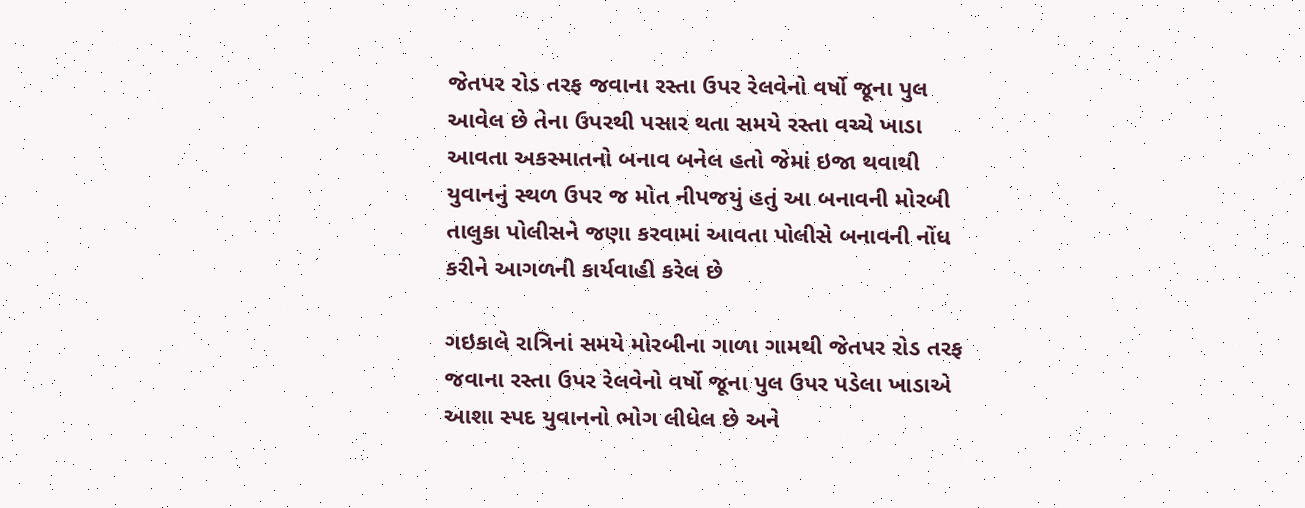જેતપર રોડ તરફ જવાના રસ્તા ઉપર રેલવેનો વર્ષો જૂના પુલ આવેલ છે તેના ઉપરથી પસાર થતા સમયે રસ્તા વચ્ચે ખાડા આવતા અકસ્માતનો બનાવ બનેલ હતો જેમાં ઇજા થવાથી યુવાનનું સ્થળ ઉપર જ મોત નીપજયું હતું આ બનાવની મોરબી તાલુકા પોલીસને જણા કરવામાં આવતા પોલીસે બનાવની નોંધ કરીને આગળની કાર્યવાહી કરેલ છે

ગઇકાલે રાત્રિનાં સમયે મોરબીના ગાળા ગામથી જેતપર રોડ તરફ જવાના રસ્તા ઉપર રેલવેનો વર્ષો જૂના પુલ ઉપર પડેલા ખાડાએ આશા સ્પદ યુવાનનો ભોગ લીધેલ છે અને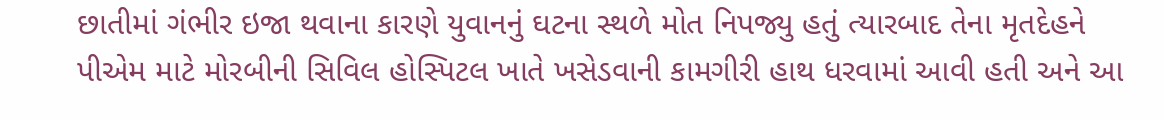છાતીમાં ગંભીર ઇજા થવાના કારણે યુવાનનું ઘટના સ્થળે મોત નિપજ્યુ હતું ત્યારબાદ તેના મૃતદેહને પીએમ માટે મોરબીની સિવિલ હોસ્પિટલ ખાતે ખસેડવાની કામગીરી હાથ ધરવામાં આવી હતી અને આ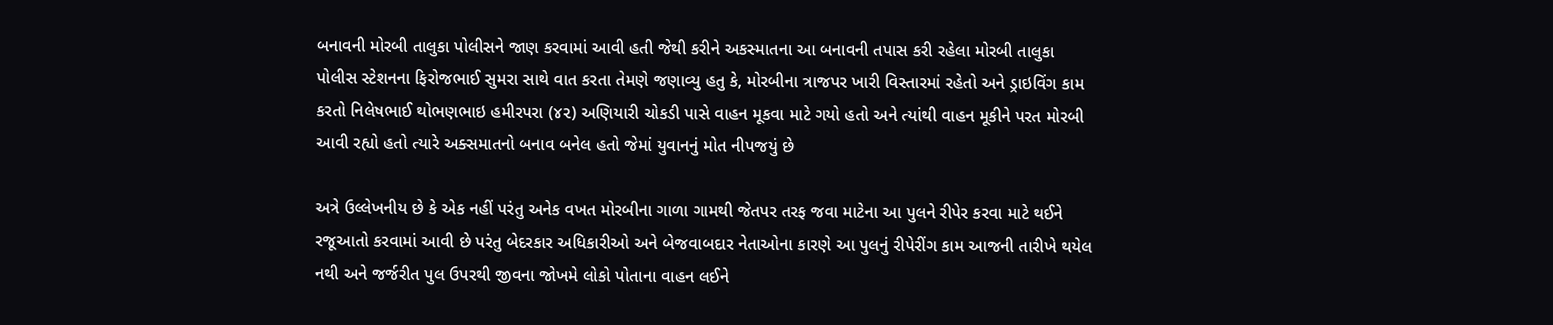બનાવની મોરબી તાલુકા પોલીસને જાણ કરવામાં આવી હતી જેથી કરીને અકસ્માતના આ બનાવની તપાસ કરી રહેલા મોરબી તાલુકા પોલીસ સ્ટેશનના ફિરોજભાઈ સુમરા સાથે વાત કરતા તેમણે જણાવ્યુ હતુ કે, મોરબીના ત્રાજપર ખારી વિસ્તારમાં રહેતો અને ડ્રાઇવિંગ કામ કરતો નિલેષભાઈ થોભણભાઇ હમીરપરા (૪૨) અણિયારી ચોકડી પાસે વાહન મૂકવા માટે ગયો હતો અને ત્યાંથી વાહન મૂકીને પરત મોરબી આવી રહ્યો હતો ત્યારે અક્સમાતનો બનાવ બનેલ હતો જેમાં યુવાનનું મોત નીપજયું છે

અત્રે ઉલ્લેખનીય છે કે એક નહીં પરંતુ અનેક વખત મોરબીના ગાળા ગામથી જેતપર તરફ જવા માટેના આ પુલને રીપેર કરવા માટે થઈને રજૂઆતો કરવામાં આવી છે પરંતુ બેદરકાર અધિકારીઓ અને બેજવાબદાર નેતાઓના કારણે આ પુલનું રીપેરીંગ કામ આજની તારીખે થયેલ નથી અને જર્જરીત પુલ ઉપરથી જીવના જોખમે લોકો પોતાના વાહન લઈને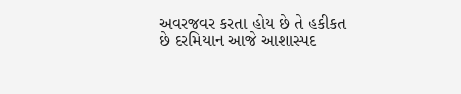અવરજવર કરતા હોય છે તે હકીકત છે દરમિયાન આજે આશાસ્પદ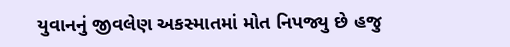યુવાનનું જીવલેણ અકસ્માતમાં મોત નિપજ્યુ છે હજુ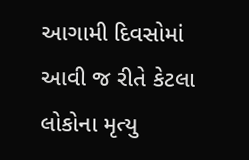આગામી દિવસોમાં આવી જ રીતે કેટલા લોકોના મૃત્યુ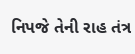નિપજે તેની રાહ તંત્ર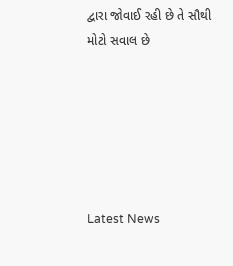દ્વારા જોવાઈ રહી છે તે સૌથી મોટો સવાલ છે






Latest News